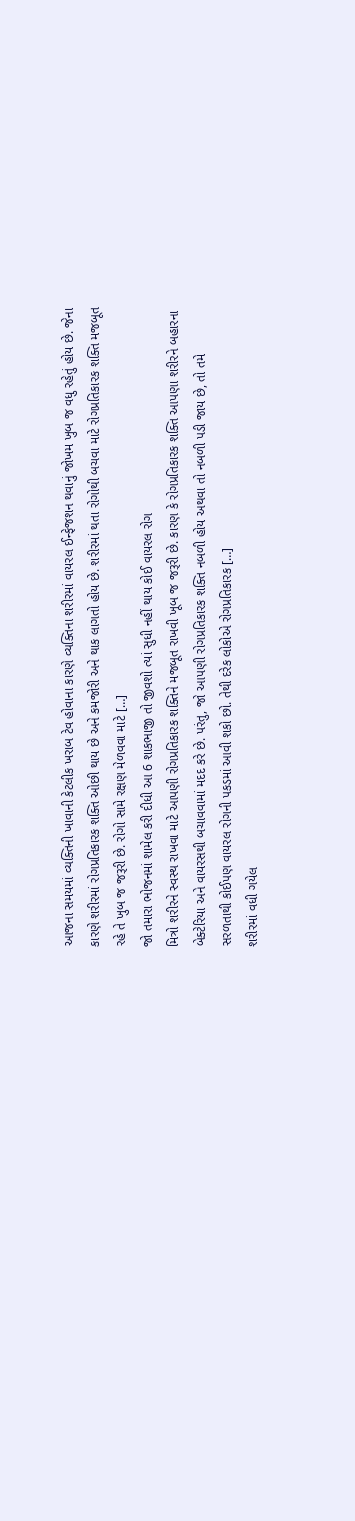આજના સમયમાં વ્યક્તિની ખાવાની કેટલીક ખરાબ ટેવ હોવાના કારણે વ્યક્તિના શરીરમાં વાયરલ ઈન્ફેજશન થવાનું જોખમ ખુબ જ વધુ રહેતું હોય છે. જેના કારણે શરીરમાં રોગપ્રતિકારક શક્તિ ઓછી થાય છે અને કમજોરી અને થાક લાગતો હોય છે. શરીરમાં થતા રોગોથી બચવા માટે રોગપ્રતિકારક શક્તિ મજબૂત રહે તે ખુબ જ જરૂરી છે. રોગો સામે રક્ષણ મેળવવા માટે […]
જો તમારા ભોજનમાં શામેલ કરી દીધી આ 6 શાકભાજી તો જીવશો ત્યાં સુધી નહીં થાય કોઈ વાયરલ રોગ
મિત્રો શરીરને સ્વસ્થ રાખવા માટે આપણી રોગપ્રતિકારક શક્તિને મજબૂત રાખવી ખૂબ જ જરૂરી છે. કારણ કે રોગપ્રતિકારક શક્તિ આપણા શરીરને બહારના બેક્ટેરિયા અને વાયરસથી બચાવવામાં મદદ કરે છે. પરંતુ, જો આપણી રોગપ્રતિકારક શક્તિ નબળી હોય અથવા તો નબળી પડી જાય છે, તો તમે સરળતાથી કોઈપણ વાયરલ રોગની પકડમાં આવી શકો છો. તેથી દરેક લોકોએ રોગપ્રતિકારક […]
શરીરમાં વધી ગયેલ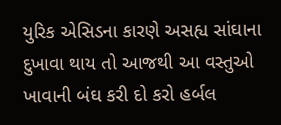યુરિક એસિડના કારણે અસહ્ય સાંઘાના દુખાવા થાય તો આજથી આ વસ્તુઓ ખાવાની બંઘ કરી દો કરો હર્બલ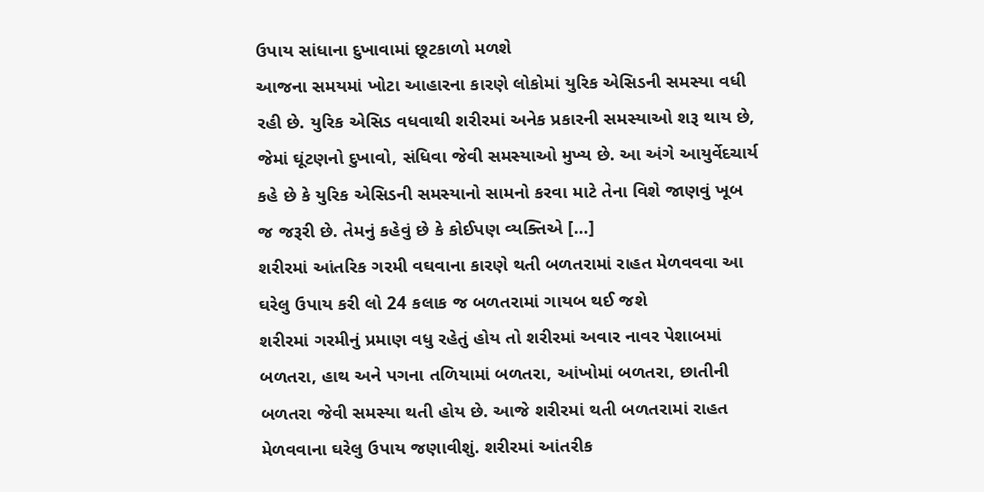ઉપાય સાંધાના દુખાવામાં છૂટકાળો મળશે
આજના સમયમાં ખોટા આહારના કારણે લોકોમાં યુરિક એસિડની સમસ્યા વધી રહી છે. યુરિક એસિડ વધવાથી શરીરમાં અનેક પ્રકારની સમસ્યાઓ શરૂ થાય છે, જેમાં ઘૂંટણનો દુખાવો, સંધિવા જેવી સમસ્યાઓ મુખ્ય છે. આ અંગે આયુર્વેદચાર્ય કહે છે કે યુરિક એસિડની સમસ્યાનો સામનો કરવા માટે તેના વિશે જાણવું ખૂબ જ જરૂરી છે. તેમનું કહેવું છે કે કોઈપણ વ્યક્તિએ […]
શરીરમાં આંતરિક ગરમી વઘવાના કારણે થતી બળતરામાં રાહત મેળવવવા આ ઘરેલુ ઉપાય કરી લો 24 કલાક જ બળતરામાં ગાયબ થઈ જશે
શરીરમાં ગરમીનું પ્રમાણ વધુ રહેતું હોય તો શરીરમાં અવાર નાવર પેશાબમાં બળતરા, હાથ અને પગના તળિયામાં બળતરા, આંખોમાં બળતરા, છાતીની બળતરા જેવી સમસ્યા થતી હોય છે. આજે શરીરમાં થતી બળતરામાં રાહત મેળવવાના ઘરેલુ ઉપાય જણાવીશું. શરીરમાં આંતરીક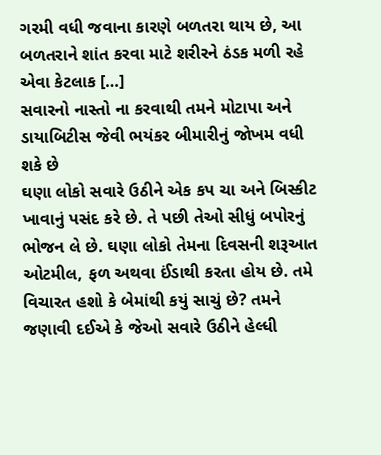ગરમી વધી જવાના કારણે બળતરા થાય છે, આ બળતરાને શાંત કરવા માટે શરીરને ઠંડક મળી રહે એવા કેટલાક […]
સવારનો નાસ્તો ના કરવાથી તમને મોટાપા અને ડાયાબિટીસ જેવી ભયંકર બીમારીનું જોખમ વધી શકે છે
ઘણા લોકો સવારે ઉઠીને એક કપ ચા અને બિસ્કીટ ખાવાનું પસંદ કરે છે. તે પછી તેઓ સીધું બપોરનું ભોજન લે છે. ઘણા લોકો તેમના દિવસની શરૂઆત ઓટમીલ, ફળ અથવા ઈંડાથી કરતા હોય છે. તમે વિચારત હશો કે બેમાંથી કયું સાચું છે? તમને જણાવી દઈએ કે જેઓ સવારે ઉઠીને હેલ્ધી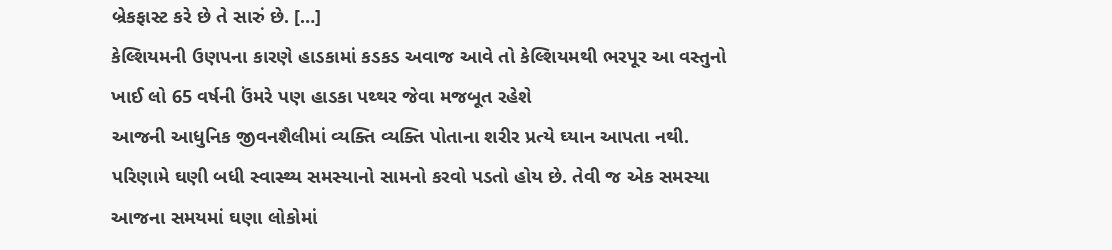બ્રેકફાસ્ટ કરે છે તે સારું છે. […]
કેલ્શિયમની ઉણપના કારણે હાડકામાં કડકડ અવાજ આવે તો કેલ્શિયમથી ભરપૂર આ વસ્તુનો ખાઈ લો 65 વર્ષની ઉંમરે પણ હાડકા પથ્થર જેવા મજબૂત રહેશે
આજની આધુનિક જીવનશૈલીમાં વ્યક્તિ વ્યક્તિ પોતાના શરીર પ્રત્યે ઘ્યાન આપતા નથી. પરિણામે ઘણી બધી સ્વાસ્થ્ય સમસ્યાનો સામનો કરવો પડતો હોય છે. તેવી જ એક સમસ્યા આજના સમયમાં ઘણા લોકોમાં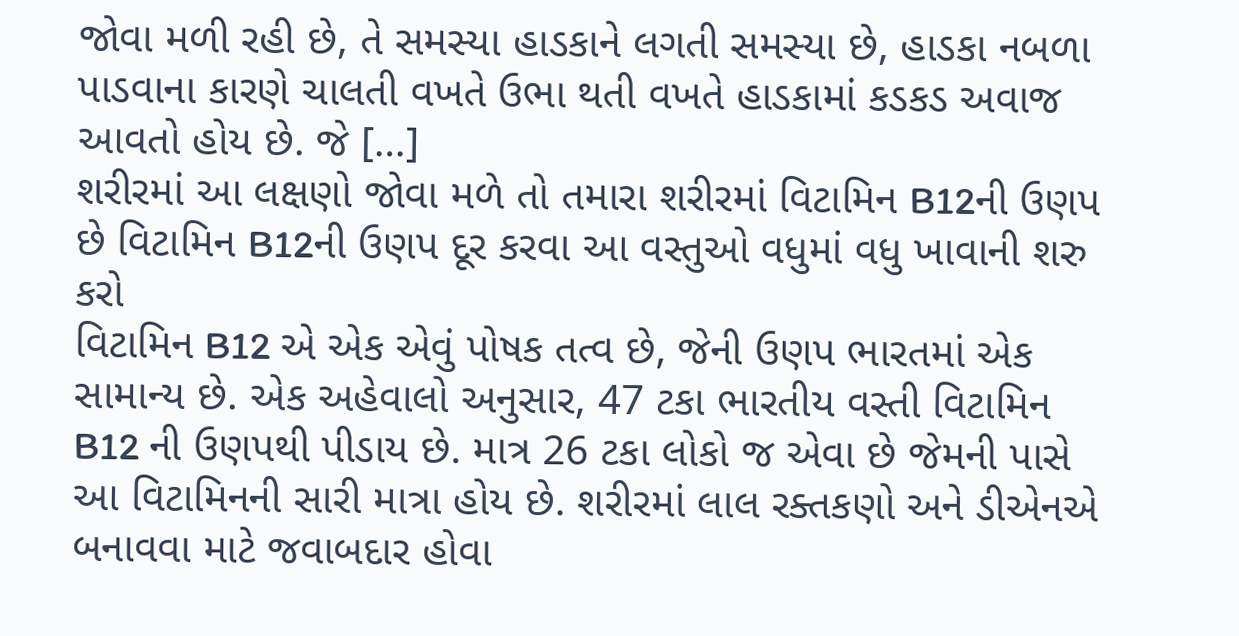જોવા મળી રહી છે, તે સમસ્યા હાડકાને લગતી સમસ્યા છે, હાડકા નબળા પાડવાના કારણે ચાલતી વખતે ઉભા થતી વખતે હાડકામાં કડકડ અવાજ આવતો હોય છે. જે […]
શરીરમાં આ લક્ષણો જોવા મળે તો તમારા શરીરમાં વિટામિન B12ની ઉણપ છે વિટામિન B12ની ઉણપ દૂર કરવા આ વસ્તુઓ વધુમાં વધુ ખાવાની શરુ કરો
વિટામિન B12 એ એક એવું પોષક તત્વ છે, જેની ઉણપ ભારતમાં એક સામાન્ય છે. એક અહેવાલો અનુસાર, 47 ટકા ભારતીય વસ્તી વિટામિન B12 ની ઉણપથી પીડાય છે. માત્ર 26 ટકા લોકો જ એવા છે જેમની પાસે આ વિટામિનની સારી માત્રા હોય છે. શરીરમાં લાલ રક્તકણો અને ડીએનએ બનાવવા માટે જવાબદાર હોવા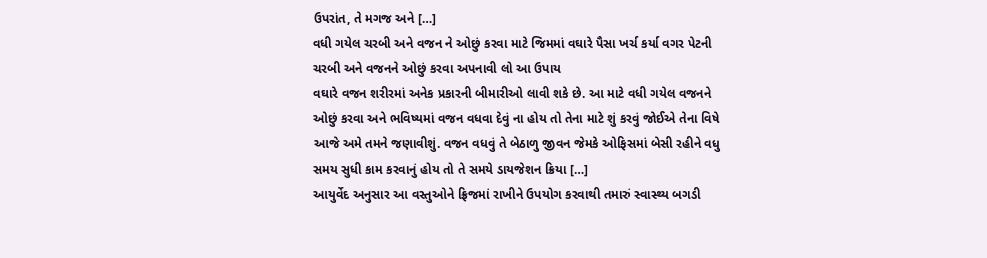ઉપરાંત, તે મગજ અને […]
વધી ગયેલ ચરબી અને વજન ને ઓછું કરવા માટે જિમમાં વઘારે પૈસા ખર્ચ કર્યા વગર પેટની ચરબી અને વજનને ઓછું કરવા અપનાવી લો આ ઉપાય
વઘારે વજન શરીરમાં અનેક પ્રકારની બીમારીઓ લાવી શકે છે. આ માટે વધી ગયેલ વજનને ઓછું કરવા અને ભવિષ્યમાં વજન વધવા દેવું ના હોય તો તેના માટે શું કરવું જોઈએ તેના વિષે આજે અમે તમને જણાવીશું. વજન વધવું તે બેઠાળુ જીવન જેમકે ઓફિસમાં બેસી રહીને વધુ સમય સુધી કામ કરવાનું હોય તો તે સમયે ડાયજેશન ક્રિયા […]
આયુર્વેદ અનુસાર આ વસ્તુઓને ફ્રિજમાં રાખીને ઉપયોગ કરવાથી તમારું સ્વાસ્થ્ય બગડી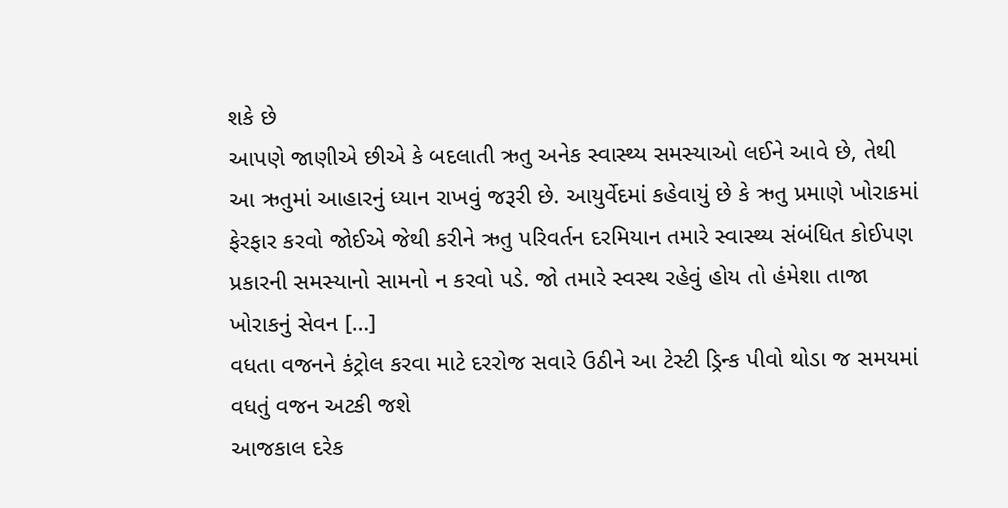શકે છે
આપણે જાણીએ છીએ કે બદલાતી ઋતુ અનેક સ્વાસ્થ્ય સમસ્યાઓ લઈને આવે છે, તેથી આ ઋતુમાં આહારનું ધ્યાન રાખવું જરૂરી છે. આયુર્વેદમાં કહેવાયું છે કે ઋતુ પ્રમાણે ખોરાકમાં ફેરફાર કરવો જોઈએ જેથી કરીને ઋતુ પરિવર્તન દરમિયાન તમારે સ્વાસ્થ્ય સંબંધિત કોઈપણ પ્રકારની સમસ્યાનો સામનો ન કરવો પડે. જો તમારે સ્વસ્થ રહેવું હોય તો હંમેશા તાજા ખોરાકનું સેવન […]
વધતા વજનને કંટ્રોલ કરવા માટે દરરોજ સવારે ઉઠીને આ ટેસ્ટી ડ્રિન્ક પીવો થોડા જ સમયમાં વધતું વજન અટકી જશે
આજકાલ દરેક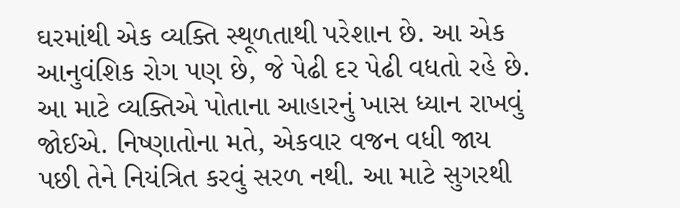ઘરમાંથી એક વ્યક્તિ સ્થૂળતાથી પરેશાન છે. આ એક આનુવંશિક રોગ પણ છે, જે પેઢી દર પેઢી વધતો રહે છે. આ માટે વ્યક્તિએ પોતાના આહારનું ખાસ ધ્યાન રાખવું જોઈએ. નિષ્ણાતોના મતે, એકવાર વજન વધી જાય પછી તેને નિયંત્રિત કરવું સરળ નથી. આ માટે સુગરથી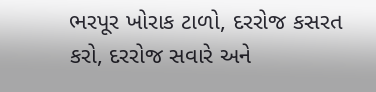ભરપૂર ખોરાક ટાળો, દરરોજ કસરત કરો, દરરોજ સવારે અને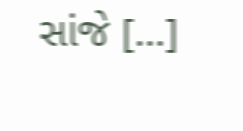સાંજે […]